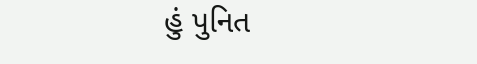હું પુનિત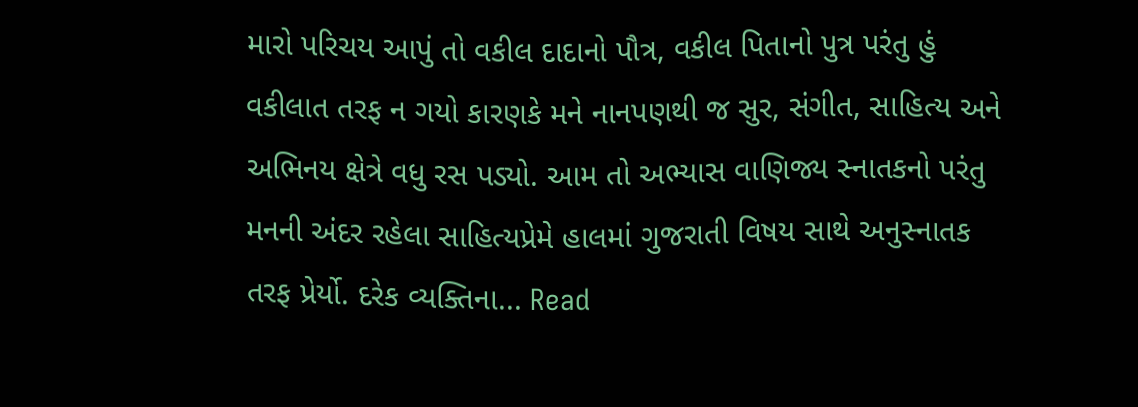મારો પરિચય આપું તો વકીલ દાદાનો પૌત્ર, વકીલ પિતાનો પુત્ર પરંતુ હું વકીલાત તરફ ન ગયો કારણકે મને નાનપણથી જ સુર, સંગીત, સાહિત્ય અને અભિનય ક્ષેત્રે વધુ રસ પડ્યો. આમ તો અભ્યાસ વાણિજ્ય સ્નાતકનો પરંતુ મનની અંદર રહેલા સાહિત્યપ્રેમે હાલમાં ગુજરાતી વિષય સાથે અનુસ્નાતક તરફ પ્રેર્યો. દરેક વ્યક્તિના... Read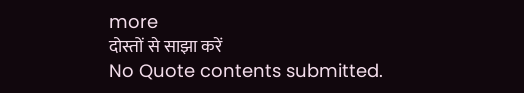more
दोस्तों से साझा करें
No Quote contents submitted.